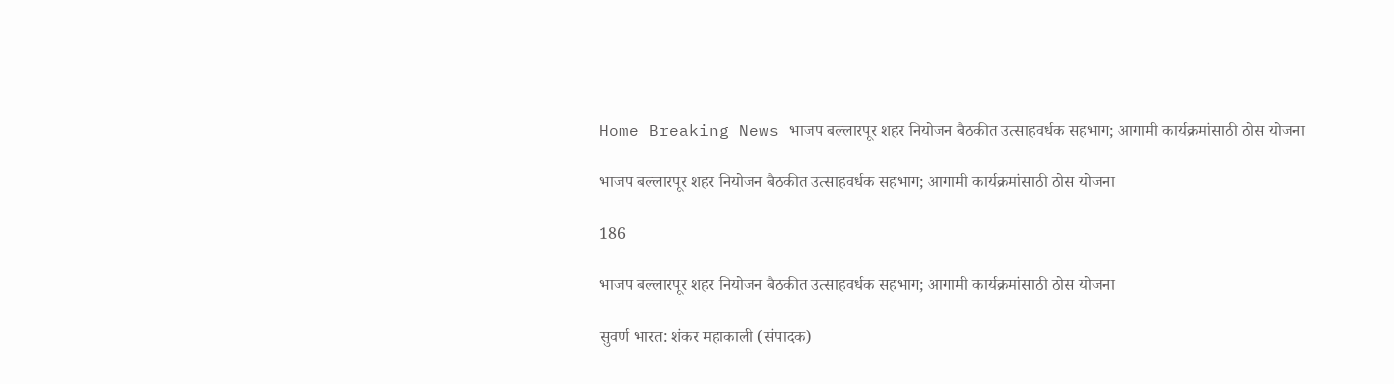Home Breaking News भाजप बल्लारपूर शहर नियोजन बैठकीत उत्साहवर्धक सहभाग; आगामी कार्यक्रमांसाठी ठोस योजना

भाजप बल्लारपूर शहर नियोजन बैठकीत उत्साहवर्धक सहभाग; आगामी कार्यक्रमांसाठी ठोस योजना

186

भाजप बल्लारपूर शहर नियोजन बैठकीत उत्साहवर्धक सहभाग; आगामी कार्यक्रमांसाठी ठोस योजना

सुवर्ण भारत: शंकर महाकाली (संपादक)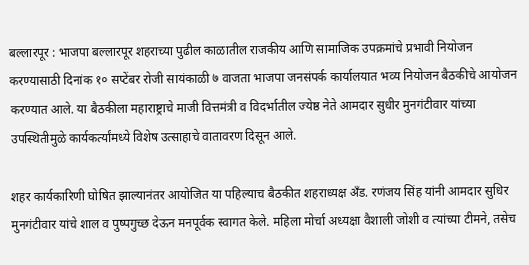बल्लारपूर : भाजपा बल्लारपूर शहराच्या पुढील काळातील राजकीय आणि सामाजिक उपक्रमांचे प्रभावी नियोजन करण्यासाठी दिनांक १० सप्टेंबर रोजी सायंकाळी ७ वाजता भाजपा जनसंपर्क कार्यालयात भव्य नियोजन बैठकीचे आयोजन करण्यात आले. या बैठकीला महाराष्ट्राचे माजी वित्तमंत्री व विदर्भातील ज्येष्ठ नेते आमदार सुधीर मुनगंटीवार यांच्या उपस्थितीमुळे कार्यकर्त्यांमध्ये विशेष उत्साहाचे वातावरण दिसून आले.

शहर कार्यकारिणी घोषित झाल्यानंतर आयोजित या पहिल्याच बैठकीत शहराध्यक्ष अँड. रणंजय सिंह यांनी आमदार सुधिर मुनगंटीवार यांचे शाल व पुष्पगुच्छ देऊन मनपूर्वक स्वागत केले. महिला मोर्चा अध्यक्षा वैशाली जोशी व त्यांच्या टीमने, तसेच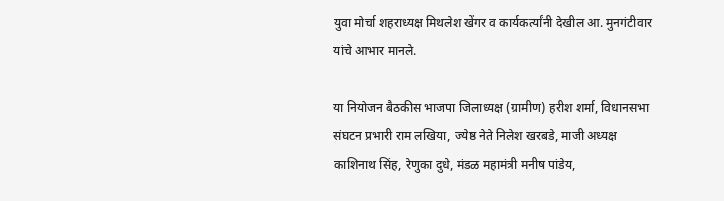युवा मोर्चा शहराध्यक्ष मिथलेश खेंगर व कार्यकर्त्यांनी देखील आ. मुनगंटीवार यांचे आभार मानले.

या नियोजन बैठकीस भाजपा जिलाध्यक्ष (ग्रामीण) हरीश शर्मा, विधानसभा संघटन प्रभारी राम लखिया, ज्येष्ठ नेते निलेश खरबडे, माजी अध्यक्ष काशिनाथ सिंह, रेणुका दुधे, मंडळ महामंत्री मनीष पांडेय,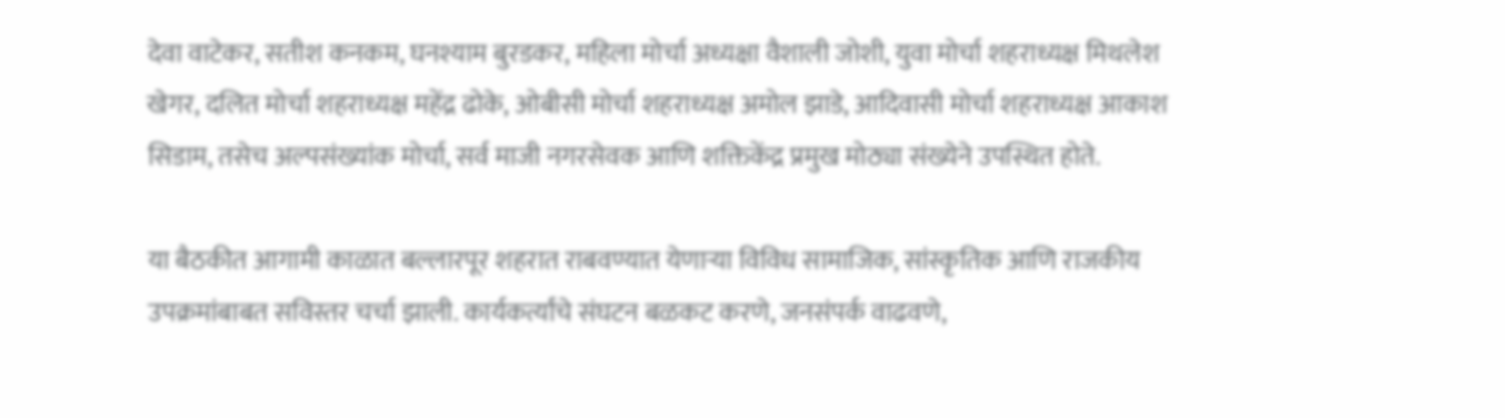देवा वाटेकर, सतीश कनकम, घनश्याम बुरडकर, महिला मोर्चा अध्यक्षा वैशाली जोशी, युवा मोर्चा शहराध्यक्ष मिथलेश खेगर, दलित मोर्चा शहराध्यक्ष महेंद्र ढोके, ओबीसी मोर्चा शहराध्यक्ष अमोल झाडे, आदिवासी मोर्चा शहराध्यक्ष आकाश सिडाम, तसेच अल्पसंख्यांक मोर्चा, सर्व माजी नगरसेवक आणि शक्तिकेंद्र प्रमुख मोठ्या संख्येने उपस्थित होते.

या बैठकीत आगामी काळात बल्लारपूर शहरात राबवण्यात येणाऱ्या विविध सामाजिक, सांस्कृतिक आणि राजकीय उपक्रमांबाबत सविस्तर चर्चा झाली. कार्यकर्त्यांचे संघटन बळकट करणे, जनसंपर्क वाढवणे,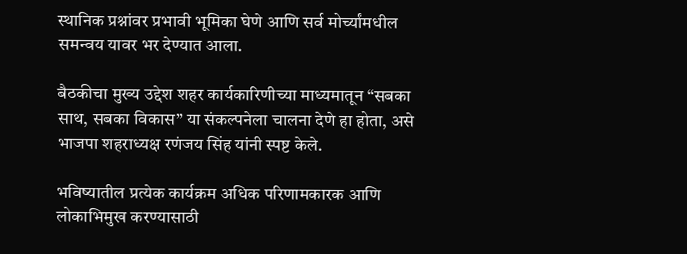स्थानिक प्रश्नांवर प्रभावी भूमिका घेणे आणि सर्व मोर्च्यांमधील समन्वय यावर भर देण्यात आला.

बैठकीचा मुख्य उद्देश शहर कार्यकारिणीच्या माध्यमातून “सबका साथ, सबका विकास” या संकल्पनेला चालना देणे हा होता, असे भाजपा शहराध्यक्ष रणंजय सिंह यांनी स्पष्ट केले.

भविष्यातील प्रत्येक कार्यक्रम अधिक परिणामकारक आणि लोकाभिमुख करण्यासाठी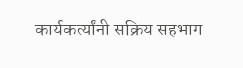कार्यकर्त्यांनी सक्रिय सहभाग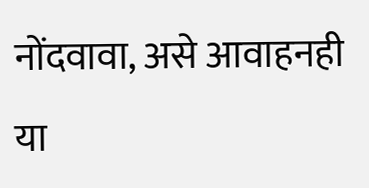नोंदवावा, असे आवाहनही या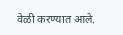वेळी करण्यात आले.